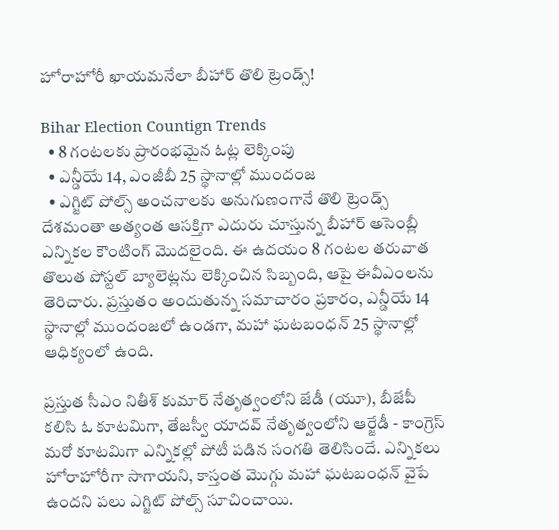హోరాహోరీ ఖాయమనేలా బీహార్ తొలి ట్రెండ్స్!

Bihar Election Countign Trends
  • 8 గంటలకు ప్రారంభమైన ఓట్ల లెక్కింపు
  • ఎన్డీయే 14, ఎంజీబీ 25 స్థానాల్లో ముందంజ
  • ఎగ్జిట్ పోల్స్ అంచనాలకు అనుగుణంగానే తొలి ట్రెండ్స్
దేశమంతా అత్యంత ఆసక్తిగా ఎదురు చూస్తున్న బీహార్ అసెంబ్లీ ఎన్నికల కౌంటింగ్ మొదలైంది. ఈ ఉదయం 8 గంటల తరువాత తొలుత పోస్టల్ బ్యాలెట్లను లెక్కించిన సిబ్బంది, ఆపై ఈవీఎంలను తెరిచారు. ప్రస్తుతం అందుతున్న సమాచారం ప్రకారం, ఎన్డీయే 14 స్థానాల్లో ముందంజలో ఉండగా, మహా ఘటబంధన్ 25 స్థానాల్లో ఆధిక్యంలో ఉంది.

ప్రస్తుత సీఎం నితీశ్ కుమార్ నేతృత్వంలోని జేడీ (యూ), బీజేపీ కలిసి ఓ కూటమిగా, తేజస్వీ యాదవ్ నేతృత్వంలోని ఆర్జేడీ - కాంగ్రెస్ మరో కూటమిగా ఎన్నికల్లో పోటీ పడిన సంగతి తెలిసిందే. ఎన్నికలు హోరాహోరీగా సాగాయని, కాస్తంత మొగ్గు మహా ఘటబంధన్ వైపే ఉందని పలు ఎగ్జిట్ పోల్స్ సూచించాయి.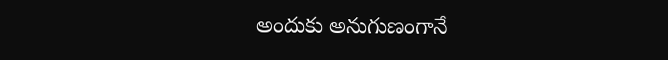అందుకు అనుగుణంగానే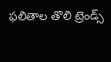ఫలితాల తొలి ట్రెండ్స్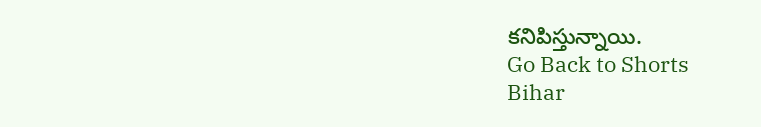కనిపిస్తున్నాయి.
Go Back to Shorts
Bihar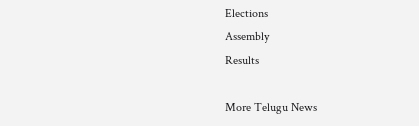Elections
Assembly
Results

More Telugu News